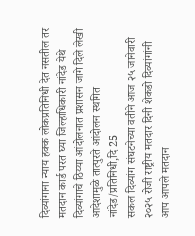दिव्यांगाना न्याय हक्क लोकप्रतिनिधी देत नसतील तर मतदान कार्ड परत घ्या जिल्हाधिकारी नांदेड येथे दिव्यांगाचे ठिय्या आंदोलनात प्रशासन जागे दिले लेखी आदेशामुळे तात्पुरते आंदोलन स्थगित
नांदेड/प्रतिनिधी,दि 25
सकल दिव्यांग संघटनेच्या वतीने आज २५ जानेवारी २०२५ रोजी राष्ट्रीय मतदार दिनी शेकडो दिव्यांगांनी आप आपले मतदान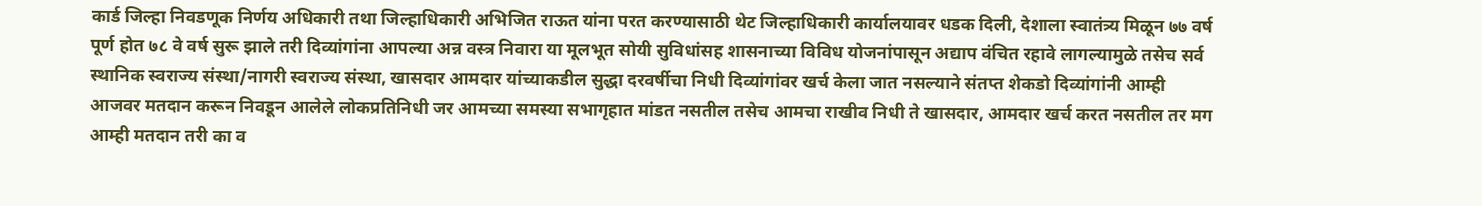कार्ड जिल्हा निवडणूक निर्णय अधिकारी तथा जिल्हाधिकारी अभिजित राऊत यांना परत करण्यासाठी थेट जिल्हाधिकारी कार्यालयावर धडक दिली, देशाला स्वातंत्र्य मिळून ७७ वर्ष पूर्ण होत ७८ वे वर्ष सुरू झाले तरी दिव्यांगांना आपल्या अन्न वस्त्र निवारा या मूलभूत सोयी सुविधांसह शासनाच्या विविध योजनांपासून अद्याप वंचित रहावे लागल्यामुळे तसेच सर्व स्थानिक स्वराज्य संस्था/नागरी स्वराज्य संस्था, खासदार आमदार यांच्याकडील सुद्धा दरवर्षीचा निधी दिव्यांगांवर खर्च केला जात नसल्याने संतप्त शेकडो दिव्यांगांनी आम्ही आजवर मतदान करून निवडून आलेले लोकप्रतिनिधी जर आमच्या समस्या सभागृहात मांडत नसतील तसेच आमचा राखीव निधी ते खासदार, आमदार खर्च करत नसतील तर मग आम्ही मतदान तरी का व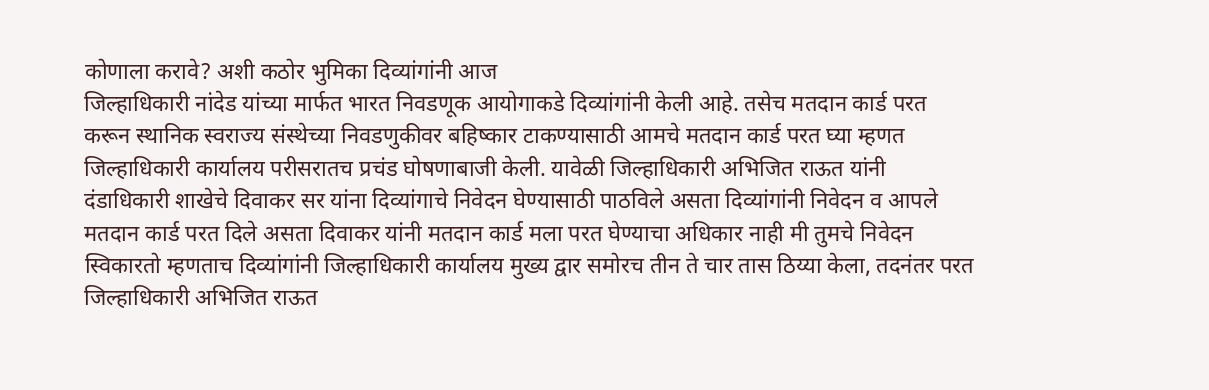कोणाला करावे? अशी कठोर भुमिका दिव्यांगांनी आज
जिल्हाधिकारी नांदेड यांच्या मार्फत भारत निवडणूक आयोगाकडे दिव्यांगांनी केली आहे. तसेच मतदान कार्ड परत करून स्थानिक स्वराज्य संस्थेच्या निवडणुकीवर बहिष्कार टाकण्यासाठी आमचे मतदान कार्ड परत घ्या म्हणत जिल्हाधिकारी कार्यालय परीसरातच प्रचंड घोषणाबाजी केली. यावेळी जिल्हाधिकारी अभिजित राऊत यांनी दंडाधिकारी शाखेचे दिवाकर सर यांना दिव्यांगाचे निवेदन घेण्यासाठी पाठविले असता दिव्यांगांनी निवेदन व आपले मतदान कार्ड परत दिले असता दिवाकर यांनी मतदान कार्ड मला परत घेण्याचा अधिकार नाही मी तुमचे निवेदन स्विकारतो म्हणताच दिव्यांगांनी जिल्हाधिकारी कार्यालय मुख्य द्वार समोरच तीन ते चार तास ठिय्या केला, तदनंतर परत जिल्हाधिकारी अभिजित राऊत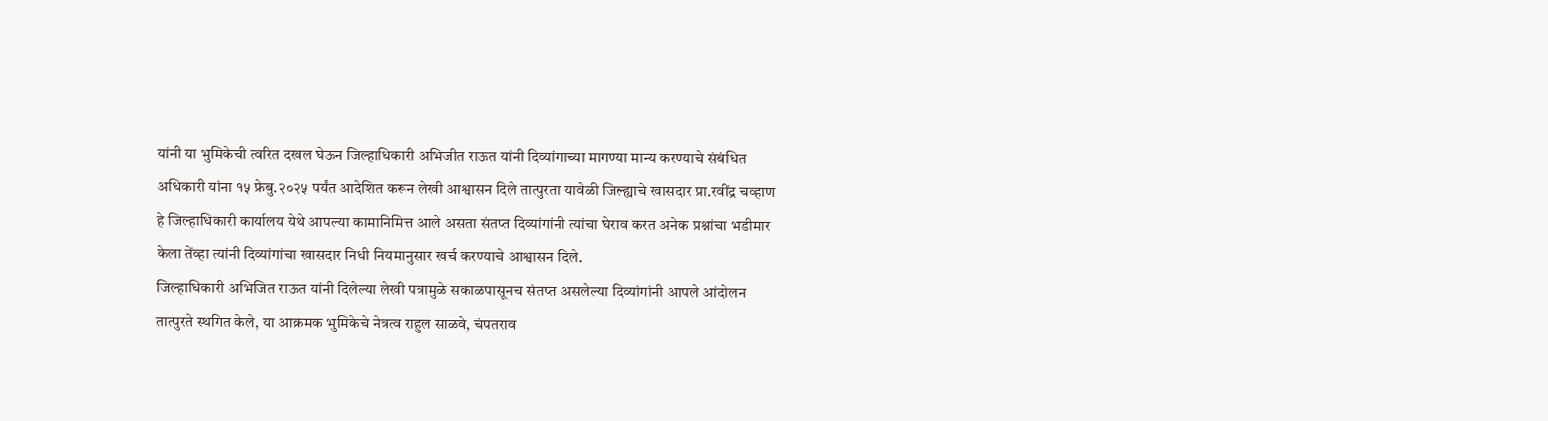यांनी या भुमिकेची त्वरित दखल घेऊन जिल्हाधिकारी अभिजीत राऊत यांनी दिव्यांगाच्या मागण्या मान्य करण्याचे संबंधित अधिकारी यांना १५ फ्रेबु.२०२५ पर्यंत आदेशित करून लेखी आश्वासन दिले तात्पुरता यावेळी जिल्ह्याचे खासदार प्रा.रवींद्र चव्हाण हे जिल्हाधिकारी कार्यालय येथे आपल्या कामानिमित्त आले असता संतप्त दिव्यांगांनी त्यांचा घेराव करत अनेक प्रश्नांचा भडीमार केला तेंव्हा त्यांनी दिव्यांगांचा खासदार निधी नियमानुसार खर्च करण्याचे आश्वासन दिले.
जिल्हाधिकारी अभिजित राऊत यांनी दिलेल्या लेखी पत्रामुळे सकाळपासूनच संतप्त असलेल्या दिव्यांगांनी आपले आंदोलन तात्पुरते स्थगित केले, या आक्रमक भुमिकेचे नेत्रत्व राहुल साळवे, चंपतराव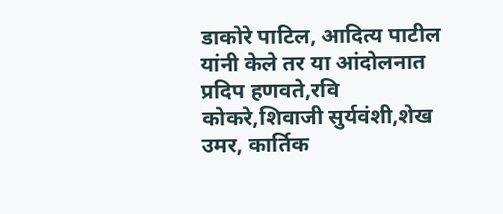डाकोरे पाटिल, आदित्य पाटील यांनी केले तर या आंदोलनात प्रदिप हणवते,रवि कोकरे,शिवाजी सुर्यवंशी,शेख उमर, कार्तिक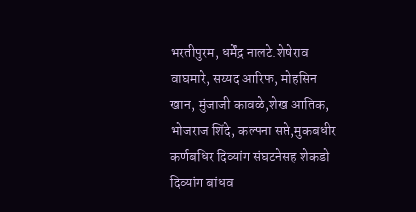भरतीपुरम, धर्मेंद्र नालटे.शेषेराव वाघमारे, सय्यद आरिफ, मोहसिन खान, मुंजाजी कावळे,शेख आतिक, भोजराज शिंदे, कल्पना सप्ते,मुकबधीर कर्णबधिर दिव्यांग संघटनेसह शेकडो दिव्यांग बांधव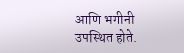आणि भगीनी उपस्थित होते.